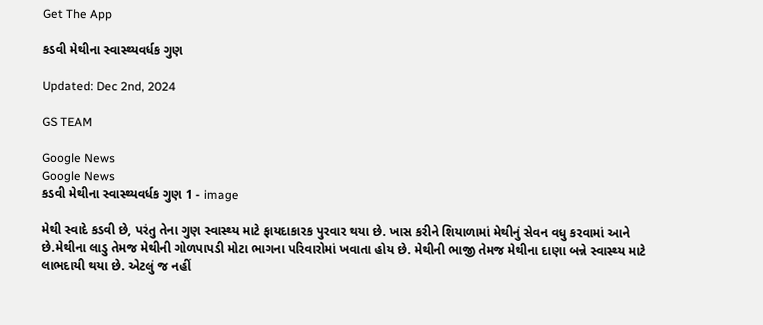Get The App

કડવી મેથીના સ્વાસ્થ્યવર્ધક ગુણ

Updated: Dec 2nd, 2024

GS TEAM

Google News
Google News
કડવી મેથીના સ્વાસ્થ્યવર્ધક ગુણ 1 - image

મેથી સ્વાદે કડવી છે, પરંતુ તેના ગુણ સ્વાસ્થ્ય માટે ફાયદાકારક પુરવાર થયા છે. ખાસ કરીને શિયાળામાં મેથીનું સેવન વધુ કરવામાં આને છે.મેથીના લાડુ તેમજ મેથીની ગોળપાપડી મોટા ભાગના પરિવારોમાં ખવાતા હોય છે. મેથીની ભાજી તેમજ મેથીના દાણા બન્ને સ્વાસ્થ્ય માટે લાભદાયી થયા છે. એટલું જ નહીં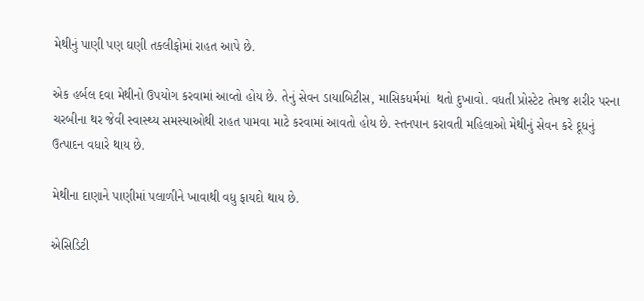મેથીનું પાણી પણ ઘણી તકલીફોમાં રાહત આપે છે.

એક હર્બલ દવા મેથીનો ઉપયોગ કરવામાં આવ્તો હોય છે. તેનું સેવન ડાયાબિટીસ, માસિકધર્મમાં  થતો દુખાવો. વધતી પ્રોસ્ટેટ તેમજ શરીર પરના ચરબીના થર જેવી સ્વાસ્થ્ય સમસ્યાઓથી રાહત પામવા માટે કરવામાં આવતો હોય છે. સ્તનપાન કરાવતી મહિલાઓ મેથીનું સેવન કરે દૂધનું ઉત્પાદન વધારે થાય છે.

મેથીના દાણાને પાણીમાં પલાળીને ખાવાથી વધુ ફાયદો થાય છે.

એસિડિટી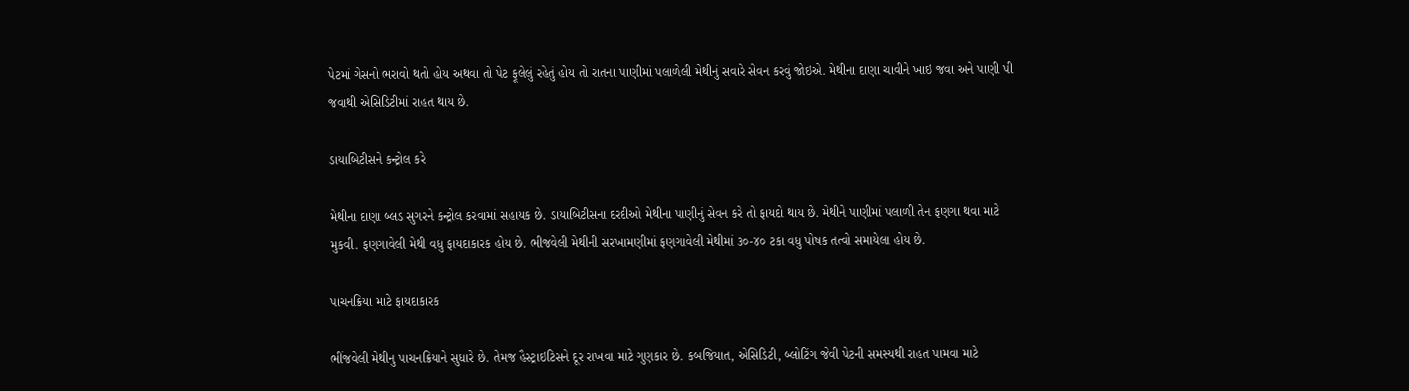પેટમાં ગેસનો ભરાવો થતો હોય અથવા તો પેટ ફૂલેલું રહેતું હોય તો રાતના પાણીમાં પલાળેલી મેથીનું સવારે સેવન કરવું જોઇએ. મેથીના દાણા ચાવીને ખાઇ જવા અને પાણી પી જવાથી એસિડિટીમાં રાહત થાય છે.

ડાયાબિટીસને કન્ટ્રોલ કરે

મેથીના દાણા બ્લડ સુગરને કન્ટ્રોલ કરવામાં સહાયક છે. ડાયાબિટીસના દરદીઓ મેથીના પાણીનું સેવન કરે તો ફાયદો થાય છે. મેથીને પાણીમાં પલાળી તેન ફણગા થવા માટે મુકવી. ફણગાવેલી મેથી વધુ ફાયદાકારક હોય છે. ભીજવેલી મેથીની સરખામણીમાં ફણગાવેલી મેથીમાં ૩૦-૪૦ ટકા વધુ પોષક તત્વો સમાયેલા હોય છે.

પાચનક્રિયા માટે ફાયદાકારક

ભીંજવેલી મેથીનુ પાચનક્રિયાને સુધારે છે. તેમજ હૈસ્ટ્રાઇટિસને દૂર રાખવા માટે ગુણકાર છે. કબજિયાત, એસિડિટી, બ્લોટિંગ જેવી પેટની સમસ્યથી રાહત પામવા માટે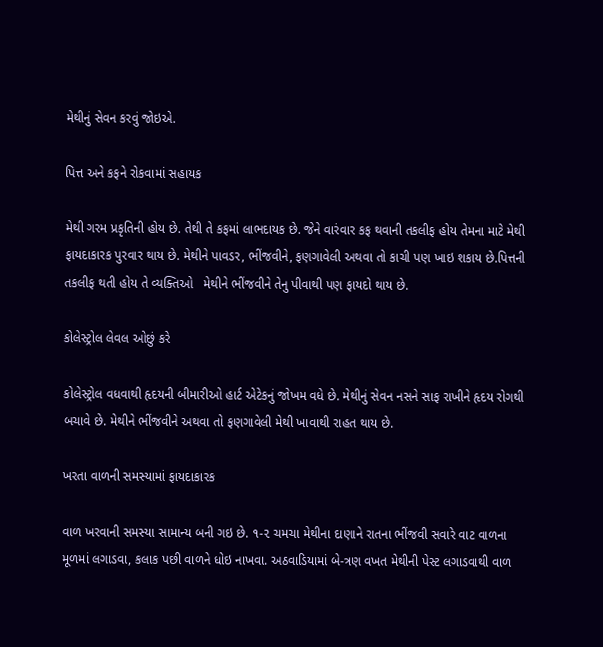મેથીનું સેવન કરવું જોઇએ.

પિત્ત અને કફને રોકવામાં સહાયક

મેથી ગરમ પ્રકૃતિની હોય છે. તેથી તે કફમાં લાભદાયક છે. જેને વારંવાર કફ થવાની તકલીફ હોય તેમના માટે મેથી ફાયદાકારક પુરવાર થાય છે. મેથીને પાવડર, ભીંજવીને, ફણગાવેલી અથવા તો કાચી પણ ખાઇ શકાય છે.પિત્તની તકલીફ થતી હોય તે વ્યક્તિઓ   મેથીને ભીંજવીને તેનુ પીવાથી પણ ફાયદો થાય છે.

કોલેસ્ટ્રોલ લેવલ ઓછું કરે

કોલેસ્ટ્રોલ વધવાથી હૃદયની બીમારીઓ હાર્ટ એટેકનું જોખમ વધે છે. મેથીનું સેવન નસને સાફ રાખીને હૃદય રોગથી બચાવે છે. મેથીને ભીંજવીને અથવા તો ફણગાવેલી મેથી ખાવાથી રાહત થાય છે.

ખરતા વાળની સમસ્યામાં ફાયદાકારક

વાળ ખરવાની સમસ્યા સામાન્ય બની ગઇ છે. ૧-૨ ચમચા મેથીના દાણાને રાતના ભીંજવી સવારે વાટ વાળના મૂળમાં લગાડવા, કલાક પછી વાળને ધોઇ નાખવા. અઠવાડિયામાં બે-ત્રણ વખત મેથીની પેસ્ટ લગાડવાથી વાળ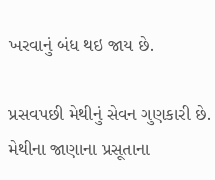ખરવાનું બંધ થઇ જાય છે.

પ્રસવપછી મેથીનું સેવન ગુણકારી છે. મેથીના જાણાના પ્રસૂતાના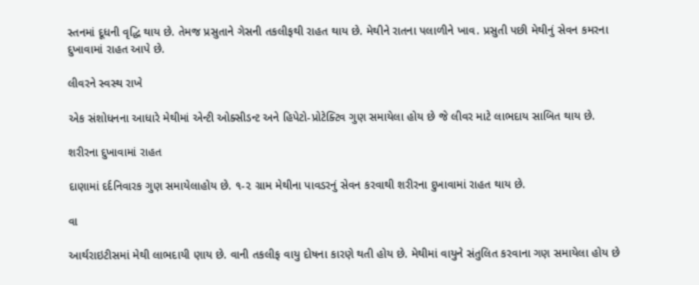સ્તનમાં દૂધની વૃદ્ધિ થાય છે. તેમજ પ્રસુતાને ગેસની તકલીફથી રાહત થાય છે. મેથીને રાતના પલાળીને ખાવ. પ્રસુતી પછી મેથીનું સેવન કમરના દુખાવામાં રાહત આપે છે.

લીવરને સ્વસ્થ રાખે

એક સંશોધનના આધારે મેથીમાં એન્ટી ઓક્સીડન્ટ અને હિપેટો-પ્રોટેક્ટિવ ગુણ સમાયેલા હોય છે જે લીવર માટે લાભદાય સાબિત થાય છે.

શરીરના દુખાવામાં રાહત

દાણામાં દર્દનિવારક ગુણ સમાયેલાહોય છે. ૧-૨ ગ્રામ મેથીના પાવડરનું સેવન કરવાથી શરીરના દુખાવામાં રાહત થાય છે.

વા

આર્થરાઇટીસમાં મેથી લાભદાયી ણાય છે. વાની તકલીફ વાયુ દોષના કારણે થતી હોય છે. મેથીમાં વાયુને સંતુલિત કરવાના ગણ સમાયેલા હોય છે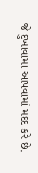જે દુખાવામા આપવામાં મદદ કરે છે.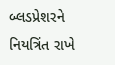બ્લડપ્રેશરને નિયત્રિંત રાખે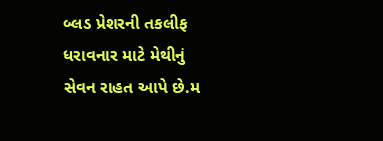બ્લડ પ્રેશરની તકલીફ ધરાવનાર માટે મેથીનું સેવન રાહત આપે છે.મ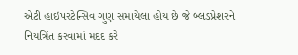એટી હાઇપરટેન્સિવ ગુણ સમાયેલા હોય છે જે બ્લડપ્રેશરને નિયત્રિંત કરવામાં મદદ કરે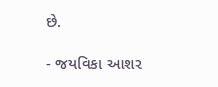છે.

- જયવિકા આશર